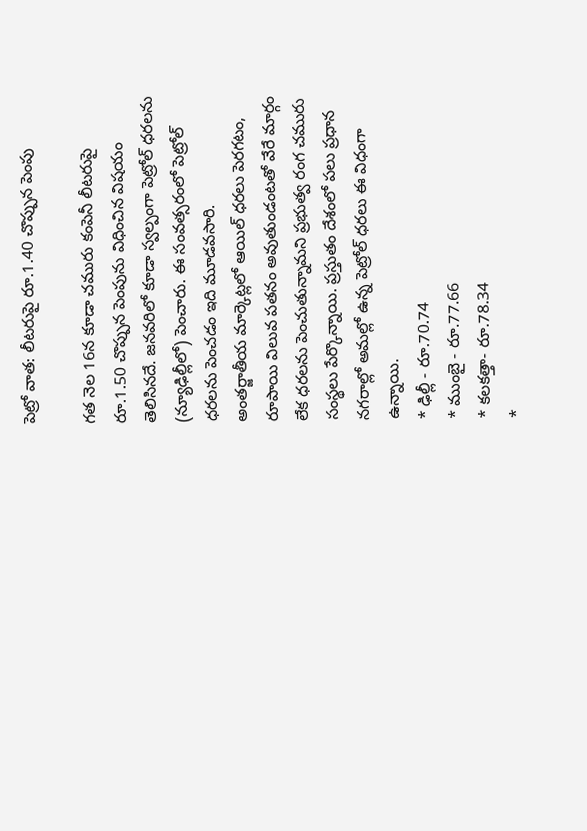పెట్రో వాత: లీటరుపై రూ.1.40 చొప్పున పెంపు

గత నెల 16న కూడా చమురు కంపెనీ లీటరుపై రూ.1.50 చొప్పున పెంపును విధించిన విషయం తెలిసినదే. జనవరిలో కూడా స్వల్పంగా పెట్రోల్ ధరలను (న్యూఢిల్లీలో) పెంచారు. ఈ సంవత్సరంలో పెట్రోల్ ధరలను పెంచడం ఇది మూడవసారి.
అంతర్జాతీయ మార్కెట్లలో ఆయిల్ ధరలు పెరగటం, రూపాయి విలువ పతనం అవుతుండంటతో వేరే మార్గం లేక ధరలను పెంచుతున్నామని ప్రభుత్వ రంగ చమురు సంస్థలు పేర్కొన్నాయి. ప్రస్తుతం దేశంలో పలు ప్రధాన నగరాల్లో అమల్లో ఉన్న పెట్రోల్ ధరలు ఈ విధంగా ఉన్నాయి.
* ఢిల్లీ - రూ.70.74
* ముంబై - రూ.77.66
* కలకత్తా- రూ.78.34
*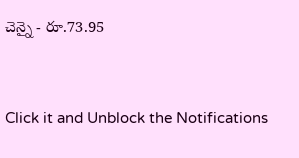చెన్నై - రూ.73.95


Click it and Unblock the Notifications